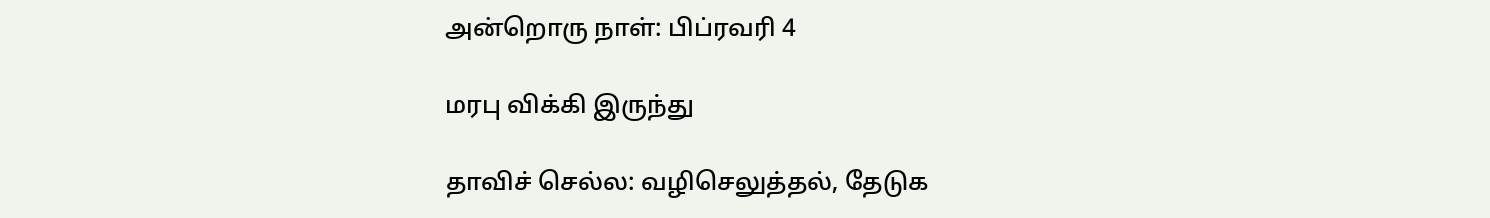அன்றொரு நாள்: பிப்ரவரி 4

மரபு விக்கி இருந்து

தாவிச் செல்ல: வழிசெலுத்தல், தேடுக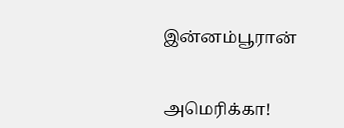இன்னம்பூரான்


அமெரிக்கா!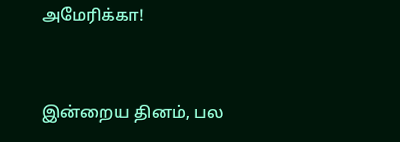அமேரிக்கா!


இன்றைய தினம், பல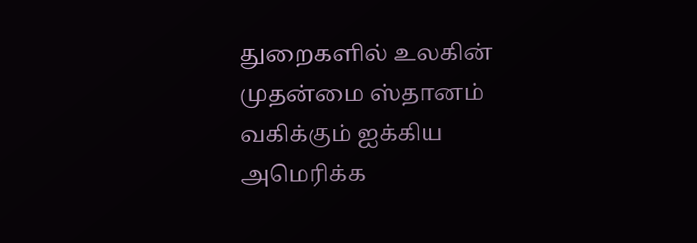துறைகளில் உலகின் முதன்மை ஸ்தானம் வகிக்கும் ஐக்கிய அமெரிக்க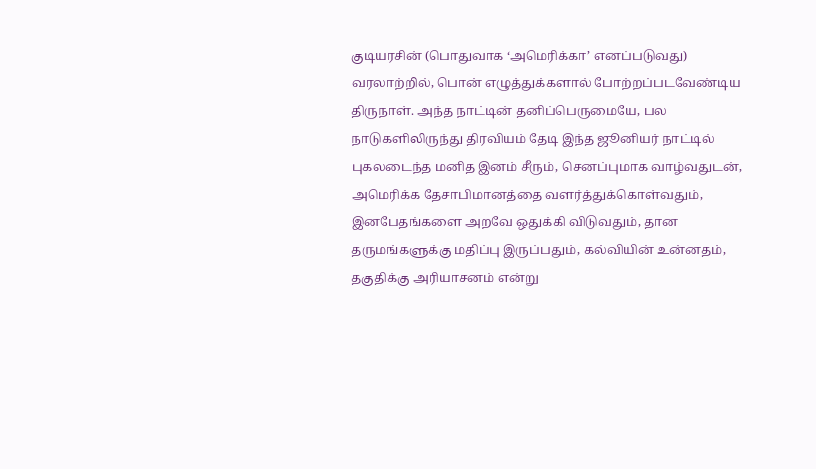குடியரசின் (பொதுவாக ‘அமெரிக்கா’ எனப்படுவது) வரலாற்றில், பொன் எழுத்துக்களால் போற்றப்படவேண்டிய திருநாள். அந்த நாட்டின் தனிப்பெருமையே, பல நாடுகளிலிருந்து திரவியம் தேடி இந்த ஜூனியர் நாட்டில் புகலடைந்த மனித இனம் சீரும், செனப்புமாக வாழ்வதுடன், அமெரிக்க தேசாபிமானத்தை வளர்த்துக்கொள்வதும், இனபேதங்களை அறவே ஒதுக்கி விடுவதும், தான தருமங்களுக்கு மதிப்பு இருப்பதும், கல்வியின் உன்னதம், தகுதிக்கு அரியாசனம் என்று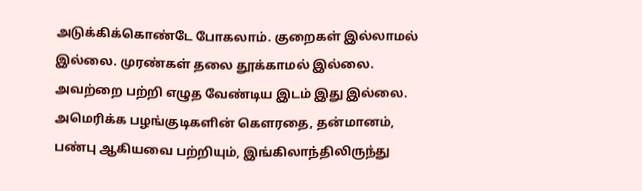அடுக்கிக்கொண்டே போகலாம். குறைகள் இல்லாமல் இல்லை. முரண்கள் தலை தூக்காமல் இல்லை. அவற்றை பற்றி எழுத வேண்டிய இடம் இது இல்லை. அமெரிக்க பழங்குடிகளின் கெளரதை, தன்மானம், பண்பு ஆகியவை பற்றியும், இங்கிலாந்திலிருந்து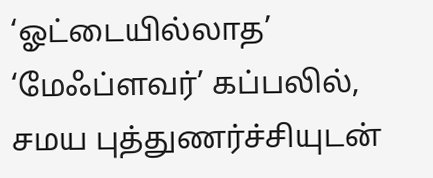‘ஓட்டையில்லாத’ ‘மேஃப்ளவர்’ கப்பலில், சமய புத்துணர்ச்சியுடன்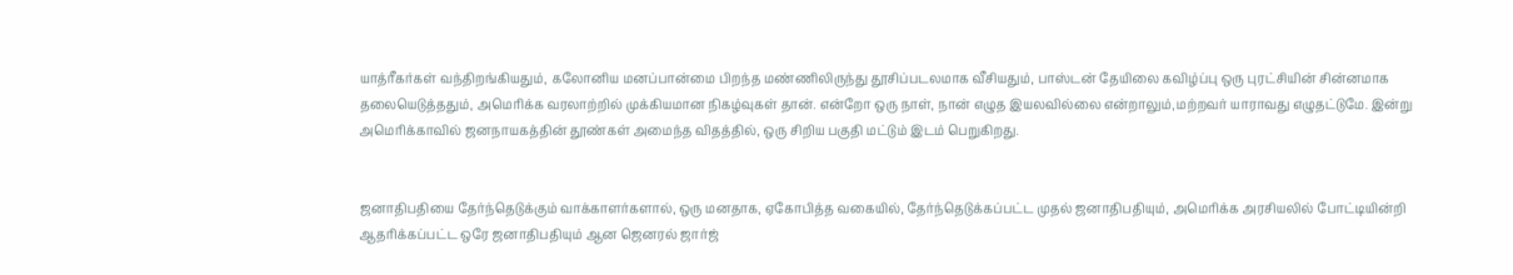யாத்ரீகர்கள் வந்திறங்கியதும், கலோனிய மனப்பான்மை பிறந்த மண்ணிலிருந்து தூசிப்படலமாக வீசியதும், பாஸ்டன் தேயிலை கவிழ்ப்பு ஒரு புரட்சியின் சின்னமாக தலையெடுத்ததும், அமெரிக்க வரலாற்றில் முக்கியமான நிகழ்வுகள் தான். என்றோ ஒரு நாள், நான் எழுத இயலவில்லை என்றாலும்,மற்றவர் யாராவது எழுதட்டுமே. இன்று அமெரிக்காவில் ஜனநாயகத்தின் தூண்கள் அமைந்த விதத்தில், ஒரு சிறிய பகுதி மட்டும் இடம் பெறுகிறது.


ஜனாதிபதியை தேர்ந்தெடுக்கும் வாக்காளர்களால், ஒரு மனதாக, ஏகோபித்த வகையில், தேர்ந்தெடுக்கப்பட்ட முதல் ஜனாதிபதியும், அமெரிக்க அரசியலில் போட்டியின்றி ஆதரிக்கப்பட்ட ஒரே ஜனாதிபதியும் ஆன ஜெனரல் ஜார்ஜ்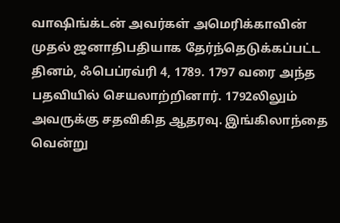வாஷிங்க்டன் அவர்கள் அமெரிக்காவின் முதல் ஜனாதிபதியாக தேர்ந்தெடுக்கப்பட்ட தினம், ஃபெப்ரவ்ரி 4, 1789. 1797 வரை அந்த பதவியில் செயலாற்றினார். 1792லிலும் அவருக்கு சதவிகித ஆதரவு. இங்கிலாந்தை வென்று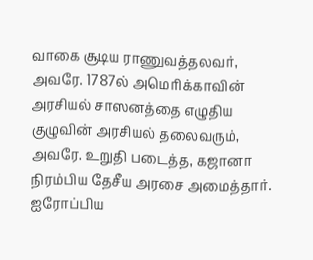வாகை சூடிய ராணுவத்தலவர், அவரே. 1787ல் அமெரிக்காவின் அரசியல் சாஸனத்தை எழுதிய குழுவின் அரசியல் தலைவரும், அவரே. உறுதி படைத்த, கஜானா நிரம்பிய தேசீய அரசை அமைத்தார். ஐரோப்பிய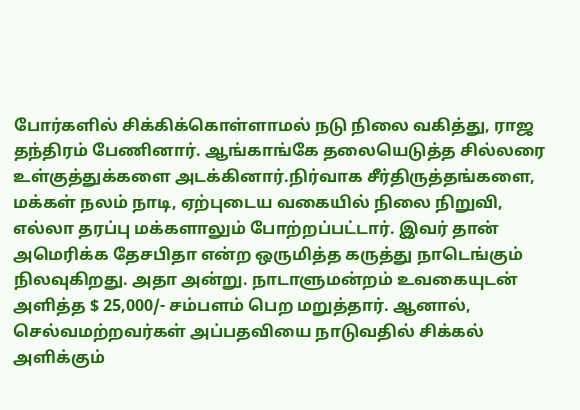போர்களில் சிக்கிக்கொள்ளாமல் நடு நிலை வகித்து, ராஜ தந்திரம் பேணினார். ஆங்காங்கே தலையெடுத்த சில்லரை உள்குத்துக்களை அடக்கினார்.நிர்வாக சீர்திருத்தங்களை, மக்கள் நலம் நாடி, ஏற்புடைய வகையில் நிலை நிறுவி, எல்லா தரப்பு மக்களாலும் போற்றப்பட்டார். இவர் தான் அமெரிக்க தேசபிதா என்ற ஒருமித்த கருத்து நாடெங்கும் நிலவுகிறது. அதா அன்று. நாடாளுமன்றம் உவகையுடன் அளித்த $ 25,000/- சம்பளம் பெற மறுத்தார். ஆனால், செல்வமற்றவர்கள் அப்பதவியை நாடுவதில் சிக்கல் அளிக்கும்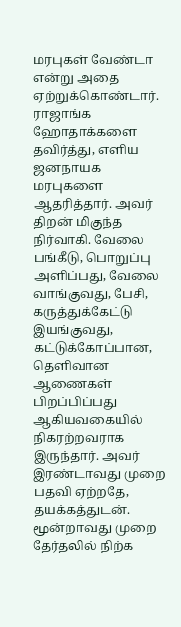மரபுகள் வேண்டா என்று அதை ஏற்றுக்கொண்டார். ராஜாங்க ஹோதாக்களை தவிர்த்து, எளிய ஜனநாயக மரபுகளை ஆதரித்தார். அவர் திறன் மிகுந்த நிர்வாகி. வேலை பங்கீடு, பொறுப்பு அளிப்பது, வேலை வாங்குவது, பேசி, கருத்துக்கேட்டு இயங்குவது, கட்டுக்கோப்பான, தெளிவான ஆணைகள் பிறப்பிப்பது ஆகியவகையில் நிகரற்றவராக இருந்தார். அவர் இரண்டாவது முறை பதவி ஏற்றதே, தயக்கத்துடன். மூன்றாவது முறை தேர்தலில் நிற்க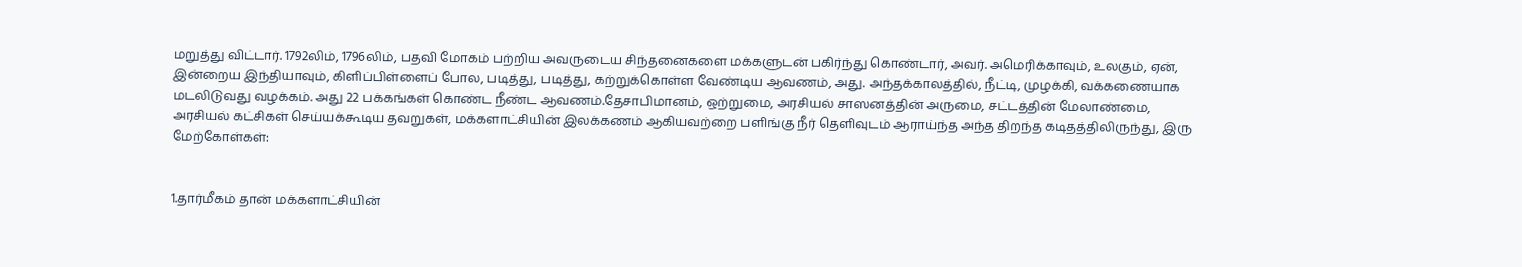மறுத்து விட்டார். 1792லிம், 1796லிம், பதவி மோகம் பற்றிய அவருடைய சிந்தனைகளை மக்களுடன் பகிர்ந்து கொண்டார், அவர். அமெரிக்காவும், உலகும், ஏன், இன்றைய இந்தியாவும், கிளிப்பிள்ளைப் போல, படித்து, படித்து, கற்றுக்கொள்ள வேண்டிய ஆவணம், அது. அந்தக்காலத்தில், நீட்டி, முழக்கி, வக்கணையாக மடலிடுவது வழக்கம். அது 22 பக்கங்கள் கொண்ட நீண்ட ஆவணம்.தேசாபிமானம், ஒற்றுமை, அரசியல் சாஸனத்தின் அருமை, சட்டத்தின் மேலாண்மை, அரசியல் கட்சிகள் செய்யக்கூடிய தவறுகள், மக்களாட்சியின் இலக்கணம் ஆகியவற்றை பளிங்கு நீர் தெளிவுடம் ஆராய்ந்த அந்த திறந்த கடிதத்திலிருந்து, இரு மேற்கோள்கள்:


1.தார்மீகம் தான் மக்களாட்சியின்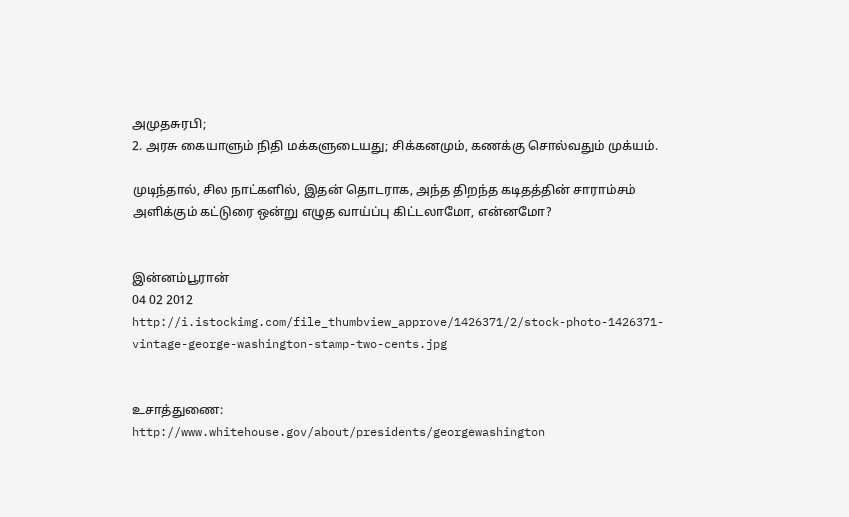அமுதசுரபி;
2. அரசு கையாளும் நிதி மக்களுடையது; சிக்கனமும், கணக்கு சொல்வதும் முக்யம்.

முடிந்தால், சில நாட்களில், இதன் தொடராக, அந்த திறந்த கடிதத்தின் சாராம்சம் அளிக்கும் கட்டுரை ஒன்று எழுத வாய்ப்பு கிட்டலாமோ, என்னமோ?


இன்னம்பூரான்
04 02 2012
http://i.istockimg.com/file_thumbview_approve/1426371/2/stock-photo-1426371-vintage-george-washington-stamp-two-cents.jpg


உசாத்துணை:
http://www.whitehouse.gov/about/presidents/georgewashington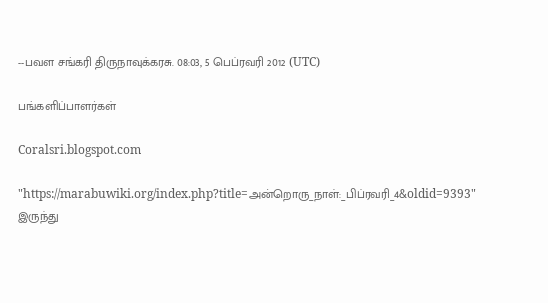--பவள சங்கரி திருநாவுக்கரசு. 08:03, 5 பெப்ரவரி 2012 (UTC)

பங்களிப்பாளர்கள்

Coralsri.blogspot.com

"https://marabuwiki.org/index.php?title=அன்றொரு_நாள்:_பிப்ரவரி_4&oldid=9393" இருந்து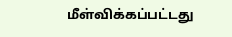மீள்விக்கப்பட்டது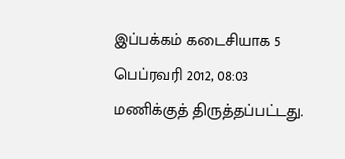இப்பக்கம் கடைசியாக 5 பெப்ரவரி 2012, 08:03 மணிக்குத் திருத்தப்பட்டது.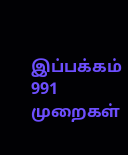இப்பக்கம் 991 முறைகள்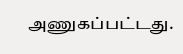அணுகப்பட்டது.